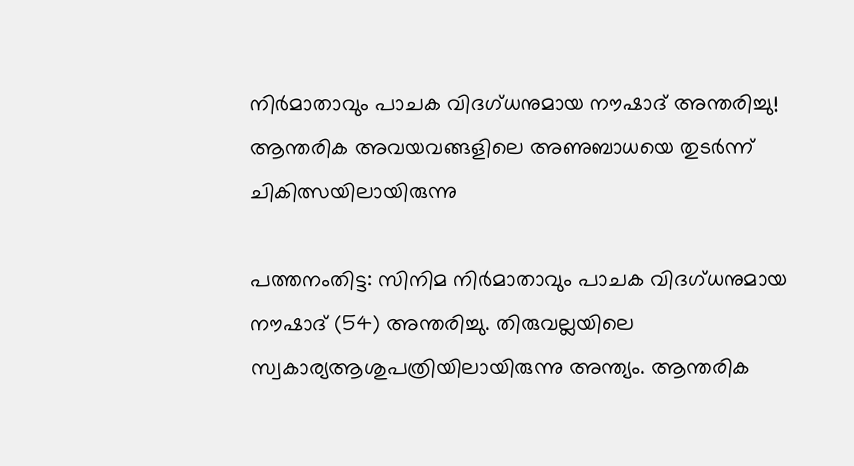നിർമാതാവും പാചക വിദഗ്ധനുമായ നൗഷാദ് അന്തരിച്ചു! ആന്തരിക അവയവങ്ങളിലെ അണുബാധയെ തുടർന്ന് ചികിത്സയിലായിരുന്നു

പത്തനംതിട്ട: സിനിമ നിർമാതാവും പാചക വിദഗ്ധനുമായ നൗഷാദ് (54) അന്തരിച്ചു. തിരുവല്ലയിലെ സ്വകാര്യആശുപത്രിയിലായിരുന്നു അന്ത്യം. ആന്തരിക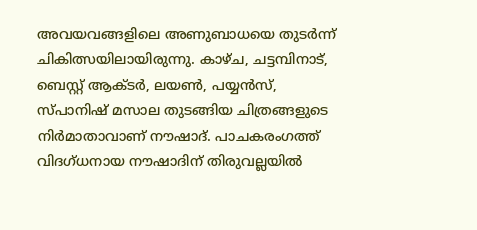അവയവങ്ങളിലെ അണുബാധയെ തുടർന്ന് ചികിത്സയിലായിരുന്നു. കാഴ്ച, ചട്ടമ്പിനാട്, ബെസ്റ്റ് ആക്ടർ, ലയൺ, പയ്യൻസ്, സ്പാനിഷ് മസാല തുടങ്ങിയ ചിത്രങ്ങളുടെ നിർമാതാവാണ് നൗഷാദ്. പാചകരംഗത്ത് വിദഗ്ധനായ നൗഷാദിന് തിരുവല്ലയിൽ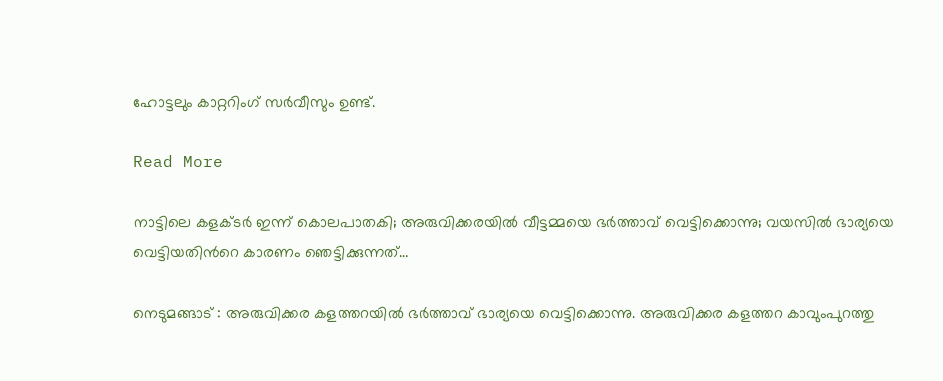ഹോട്ടലും കാറ്ററിംഗ് സര്‍വീസും ഉണ്ട്.

Read More

നാട്ടിലെ കളക്‌ടർ ഇന്ന് കൊലപാതകി; അരുവിക്കരയിൽ വീട്ടമ്മയെ ഭർത്താവ് വെട്ടിക്കൊന്നു; വയസിൽ ഭാര്യയെ വെട്ടിയതിന്‍റെ കാരണം ഞെട്ടിക്കുന്നത്…

നെടുമങ്ങാട് : അരുവിക്കര കളത്തറയിൽ ഭർത്താവ് ഭാര്യയെ വെട്ടിക്കൊന്നു. അരുവിക്കര കളത്തറ കാവുംപുറത്തു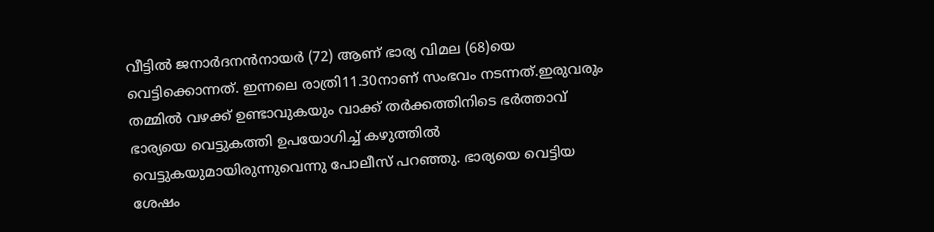വീട്ടിൽ ജനാർദനൻനായർ (72) ആണ് ഭാര്യ വിമല (68)യെ വെട്ടിക്കൊന്നത്. ഇന്നലെ രാത്രി11.30നാണ് സംഭവം നടന്നത്.ഇരുവരും തമ്മിൽ വഴക്ക് ഉണ്ടാവുകയും വാക്ക് തർക്കത്തിനിടെ ഭർത്താവ് ഭാര്യയെ വെട്ടുകത്തി ഉപയോഗിച്ച് കഴുത്തിൽ വെട്ടുകയുമായിരുന്നുവെന്നു പോലീസ് പറഞ്ഞു. ഭാര്യയെ വെട്ടിയ ശേഷം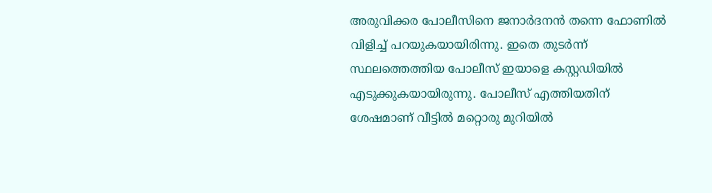അരുവിക്കര പോലീസിനെ ജനാർദനൻ തന്നെ ഫോണിൽ വിളിച്ച് പറയുകയായിരിന്നു. ഇതെ തുടർന്ന് സ്ഥലത്തെത്തിയ പോലീസ് ഇയാളെ കസ്റ്റഡിയിൽ എടുക്കുകയായിരുന്നു. പോലീസ് എത്തിയതിന് ശേഷമാണ് വീട്ടിൽ മറ്റൊരു മുറിയിൽ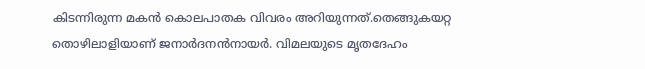കിടന്നിരുന്ന മകൻ കൊലപാതക വിവരം അറിയുന്നത്.തെങ്ങുകയറ്റ തൊഴിലാളിയാണ് ജനാർദനൻനായർ. വിമലയുടെ മൃതദേഹം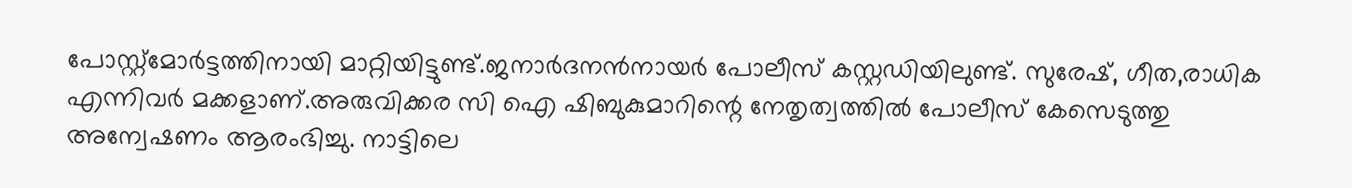പോസ്റ്റ്മോർട്ടത്തിനായി മാറ്റിയിട്ടുണ്ട്.ജനാർദനൻനായർ പോലീസ് കസ്റ്റഡിയിലുണ്ട്. സുരേഷ്, ഗീത,രാധിക എന്നിവർ മക്കളാണ്.അരുവിക്കര സി ഐ ഷിബുകുമാറിന്റെ നേതൃത്വത്തിൽ പോലീസ് കേസെടുത്തു അന്വേഷണം ആരംഭിച്ചു. നാട്ടിലെ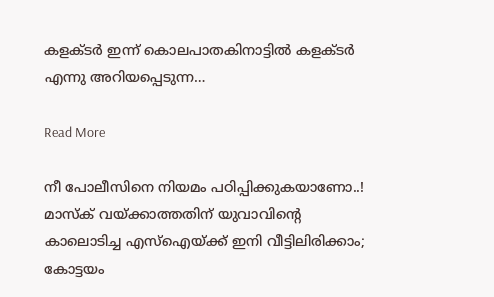കളക്‌ടർ ഇന്ന് കൊലപാതകിനാട്ടിൽ കളക്ടർ എന്നു അറിയപ്പെടുന്ന…

Read More

നീ പോലീസിനെ നിയമം പഠിപ്പിക്കുകയാണോ..! മാസ്ക് വയ്ക്കാത്തതിന് യുവാവിന്‍റെ കാലൊടിച്ച എസ്ഐയ്ക്ക് ഇനി വീട്ടിലിരിക്കാം; കോട്ടയം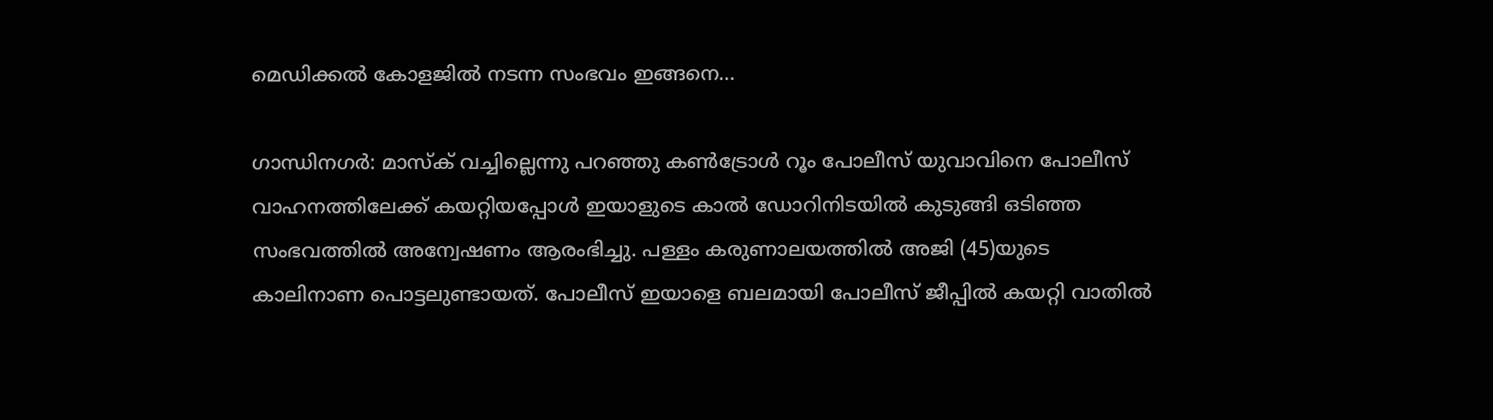മെഡിക്കല്‍ കോളജില്‍ നടന്ന സംഭവം ഇങ്ങനെ…

ഗാന്ധിനഗർ: മാസ്ക് വച്ചില്ലെന്നു പറഞ്ഞു കണ്‍ട്രോൾ റൂം പോലീസ് യുവാവിനെ പോലീസ് വാഹനത്തിലേക്ക് കയറ്റിയപ്പോൾ ഇയാളുടെ കാൽ ഡോറിനിടയിൽ കുടുങ്ങി ഒടിഞ്ഞ സംഭവത്തിൽ അന്വേഷണം ആരംഭിച്ചു. പള്ളം കരുണാലയത്തിൽ അജി (45)യുടെ കാലിനാണ പൊട്ടലുണ്ടായത്. പോലീസ് ഇയാളെ ബലമായി പോലീസ് ജീപ്പിൽ കയറ്റി വാതിൽ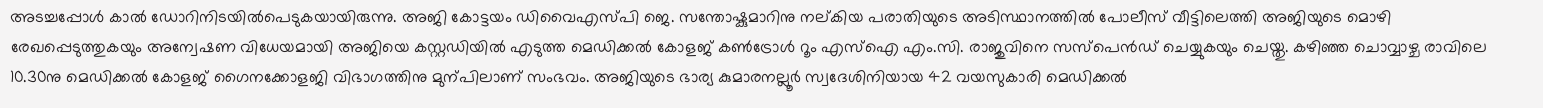അടച്ചപ്പോൾ കാൽ ഡോറിനിടയിൽപെടുകയായിരുന്നു. അജി കോട്ടയം ഡിവൈഎസ്പി ജെ. സന്തോഷ്കുമാറിനു നല്കിയ പരാതിയുടെ അടിസ്ഥാനത്തിൽ പോലീസ് വീട്ടിലെത്തി അജിയുടെ മൊഴി രേഖപ്പെടുത്തുകയും അന്വേഷണ വിധേയമായി അജിയെ കസ്റ്റഡിയിൽ എടുത്ത മെഡിക്കൽ കോളജ് കണ്‍ട്രോൾ റൂം എസ്ഐ എം.സി. രാജുവിനെ സസ്പെൻഡ് ചെയ്യുകയും ചെയ്തു. കഴിഞ്ഞ ചൊവ്വാഴ്ച രാവിലെ 10.30നു മെഡിക്കൽ കോളജ് ഗൈനക്കോളജി വിഭാഗത്തിനു മുന്പിലാണ് സംഭവം. അജിയുടെ ഭാര്യ കുമാരനല്ലൂർ സ്വദേശിനിയായ 42 വയസുകാരി മെഡിക്കൽ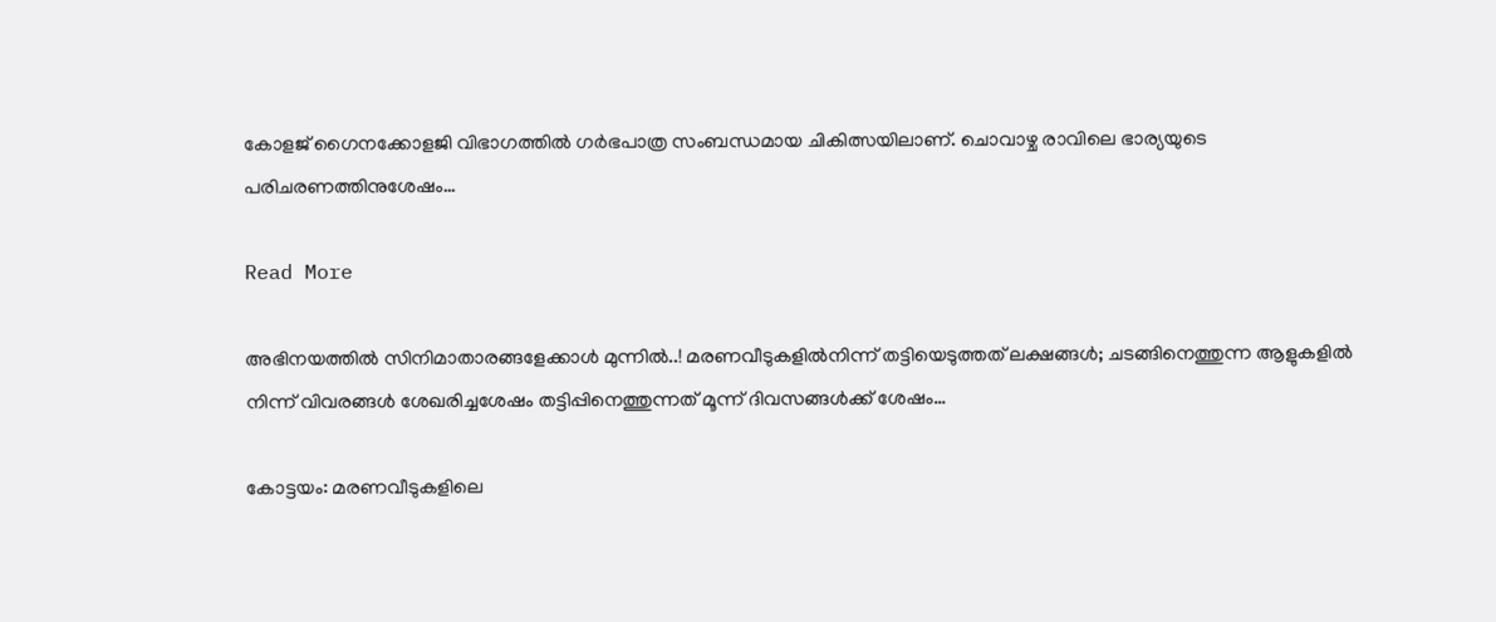കോളജ് ഗൈനക്കോളജി വിഭാഗത്തിൽ ഗർഭപാത്ര സംബന്ധമായ ചികിത്സയിലാണ്. ചൊവാഴ്ച രാവിലെ ഭാര്യയുടെ പരിചരണത്തിനുശേഷം…

Read More

അഭിനയത്തിൽ സിനിമാതാരങ്ങളേക്കാൾ മുന്നിൽ..! മരണവീടുകളിൽനിന്ന് തട്ടിയെടുത്തത് ലക്ഷങ്ങൾ; ചടങ്ങിനെത്തുന്ന ആളുകളിൽ നിന്ന് വിവരങ്ങൾ ശേഖരിച്ചശേഷം തട്ടിപ്പിനെത്തുന്നത് മൂന്ന് ദിവസങ്ങൾക്ക് ശേഷം…

കോട്ടയം: മരണവീടുകളിലെ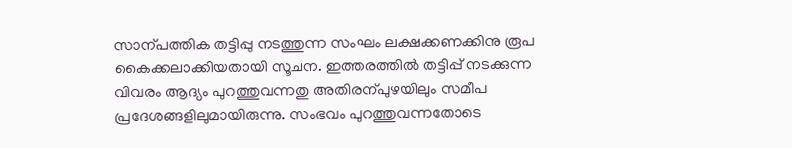സാന്പത്തിക തട്ടിപ്പു നടത്തുന്ന സംഘം ലക്ഷക്കണക്കിനു രൂപ കൈക്കലാക്കിയതായി സൂചന. ഇത്തരത്തിൽ തട്ടിപ്പ് നടക്കുന്ന വിവരം ആദ്യം പുറത്തുവന്നതു അതിരന്പുഴയിലും സമീപ പ്രദേശങ്ങളിലുമായിരുന്നു. സംഭവം പുറത്തുവന്നതോടെ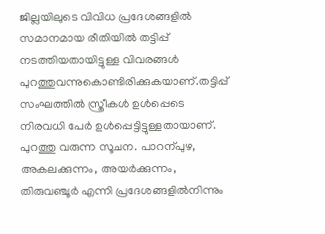ജില്ലയിലുടെ വിവിധ പ്രദേശങ്ങളിൽ സമാനമായ രീതിയിൽ തട്ടിപ്പ് നടത്തിയതായിട്ടുള്ള വിവരങ്ങൾ പുറത്തുവന്നുകൊണ്ടിരിക്കുകയാണ്.തട്ടിപ്പ് സംഘത്തിൽ സ്ത്രീകൾ ഉൾപ്പെടെ നിരവധി പേർ ഉൾപ്പെട്ടിട്ടുള്ളതായാണ്. പുറത്തു വരുന്ന സൂചന. പാറന്പുഴ, അകലക്കുന്നം, അയർക്കുന്നം, തിരുവഞ്ചൂർ എന്നി പ്രദേശങ്ങളിൽനിന്നും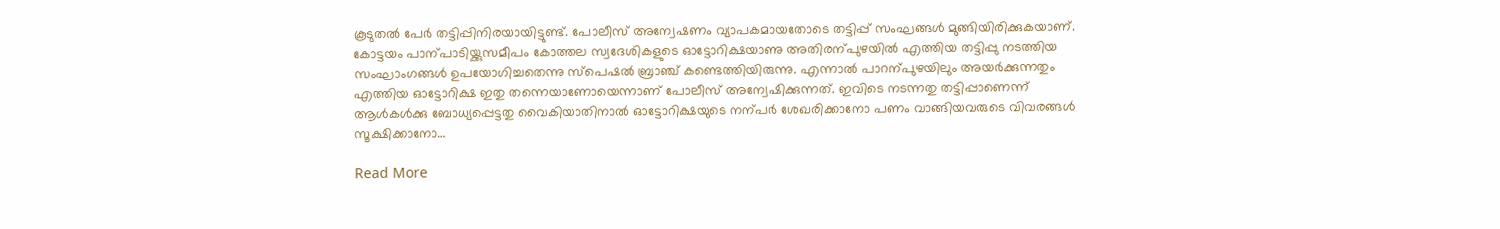കൂടുതൽ പേർ തട്ടിപ്പിനിരയായിട്ടുണ്ട്. പോലീസ് അന്വേഷണം വ്യാപകമായതോടെ തട്ടിപ്പ് സംഘങ്ങൾ മുങ്ങിയിരിക്കുകയാണ്. കോട്ടയം പാന്പാടിയ്ക്കുസമീപം കോത്തല സ്വദേശികളുടെ ഓട്ടോറിക്ഷയാണു അതിരന്പുഴയിൽ എത്തിയ തട്ടിപ്പു നടത്തിയ സംഘാംഗങ്ങൾ ഉപയോഗിച്ചതെന്നു സ്പെഷൽ ബ്രാഞ്ച് കണ്ടെത്തിയിരുന്നു. എന്നാൽ പാറന്പുഴയിലും അയർക്കുന്നതും എത്തിയ ഓട്ടോറിക്ഷ ഇതു തന്നെയാണോയെന്നാണ് പോലീസ് അന്വേഷിക്കുന്നത്. ഇവിടെ നടന്നതു തട്ടിപ്പാണെന്ന് ആൾകൾക്കു ബോധ്യപ്പെട്ടതു വൈകിയാതിനാൽ ഓട്ടോറിക്ഷയുടെ നന്പർ ശേഖരിക്കാനോ പണം വാങ്ങിയവരുടെ വിവരങ്ങൾ സൂക്ഷിക്കാനോ…

Read More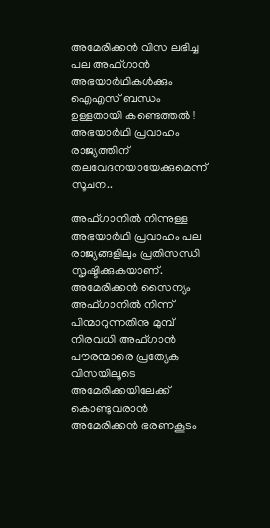അമേരിക്കന്‍ വിസ ലഭിച്ച പല അഫ്ഗാന്‍ അഭയാര്‍ഥികള്‍ക്കും ഐഎസ് ബന്ധം ഉള്ളതായി കണ്ടെത്തല്‍ ! അഭയാര്‍ഥി പ്രവാഹം രാജ്യത്തിന് തലവേദനയായേക്കുമെന്ന് സൂചന..

അഫ്ഗാനില്‍ നിന്നുള്ള അഭയാര്‍ഥി പ്രവാഹം പല രാജ്യങ്ങളിലും പ്രതിസന്ധി സൃഷ്ടിക്കുകയാണ്. അമേരിക്കന്‍ സൈന്യം അഫ്ഗാനില്‍ നിന്ന് പിന്മാറുന്നതിനു മുമ്പ് നിരവധി അഫ്ഗാന്‍ പൗരന്മാരെ പ്രത്യേക വിസയിലൂടെ അമേരിക്കയിലേക്ക് കൊണ്ടുവരാന്‍ അമേരിക്കന്‍ ഭരണകൂടം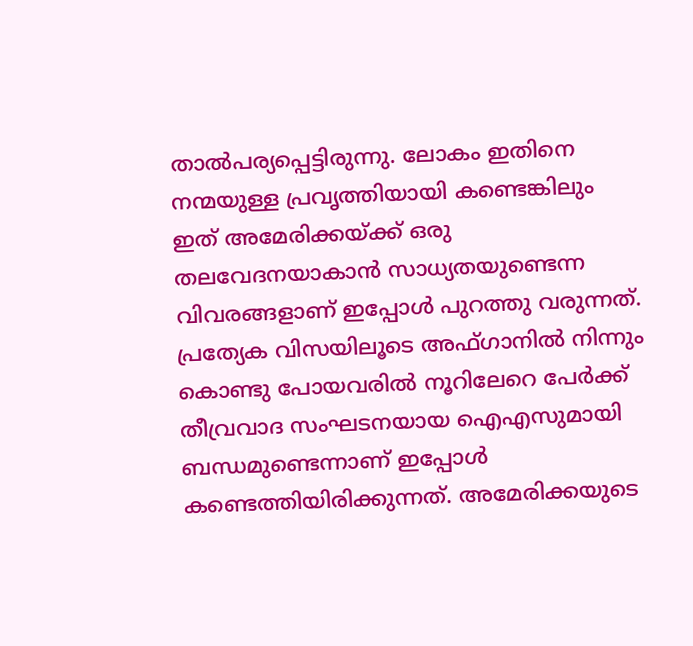താല്‍പര്യപ്പെട്ടിരുന്നു. ലോകം ഇതിനെ നന്മയുള്ള പ്രവൃത്തിയായി കണ്ടെങ്കിലും ഇത് അമേരിക്കയ്ക്ക് ഒരു തലവേദനയാകാന്‍ സാധ്യതയുണ്ടെന്ന വിവരങ്ങളാണ് ഇപ്പോള്‍ പുറത്തു വരുന്നത്. പ്രത്യേക വിസയിലൂടെ അഫ്ഗാനില്‍ നിന്നും കൊണ്ടു പോയവരില്‍ നൂറിലേറെ പേര്‍ക്ക് തീവ്രവാദ സംഘടനയായ ഐഎസുമായി ബന്ധമുണ്ടെന്നാണ് ഇപ്പോള്‍ കണ്ടെത്തിയിരിക്കുന്നത്. അമേരിക്കയുടെ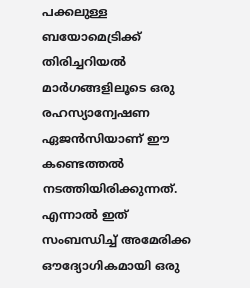പക്കലുള്ള ബയോമെട്രിക്ക് തിരിച്ചറിയല്‍ മാര്‍ഗങ്ങളിലൂടെ ഒരു രഹസ്യാന്വേഷണ ഏജന്‍സിയാണ് ഈ കണ്ടെത്തല്‍ നടത്തിയിരിക്കുന്നത്. എന്നാല്‍ ഇത് സംബന്ധിച്ച് അമേരിക്ക ഔദ്യോഗികമായി ഒരു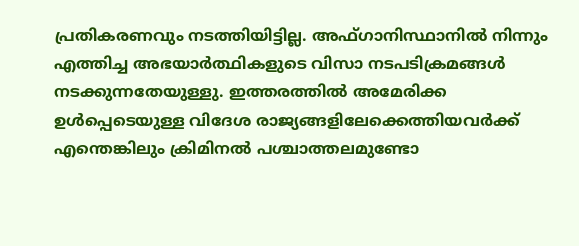പ്രതികരണവും നടത്തിയിട്ടില്ല. അഫ്ഗാനിസ്ഥാനില്‍ നിന്നും എത്തിച്ച അഭയാര്‍ത്ഥികളുടെ വിസാ നടപടിക്രമങ്ങള്‍ നടക്കുന്നതേയുള്ളു. ഇത്തരത്തില്‍ അമേരിക്ക ഉള്‍പ്പെടെയുള്ള വിദേശ രാജ്യങ്ങളിലേക്കെത്തിയവര്‍ക്ക് എന്തെങ്കിലും ക്രിമിനല്‍ പശ്ചാത്തലമുണ്ടോ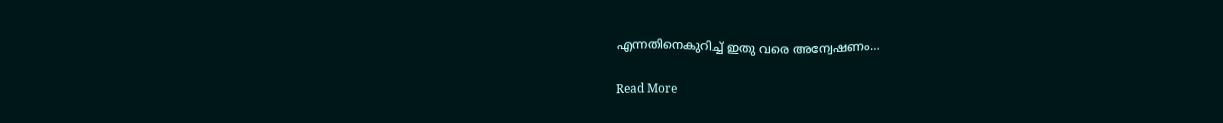എന്നതിനെകുറിച്ച് ഇതു വരെ അന്വേഷണം…

Read More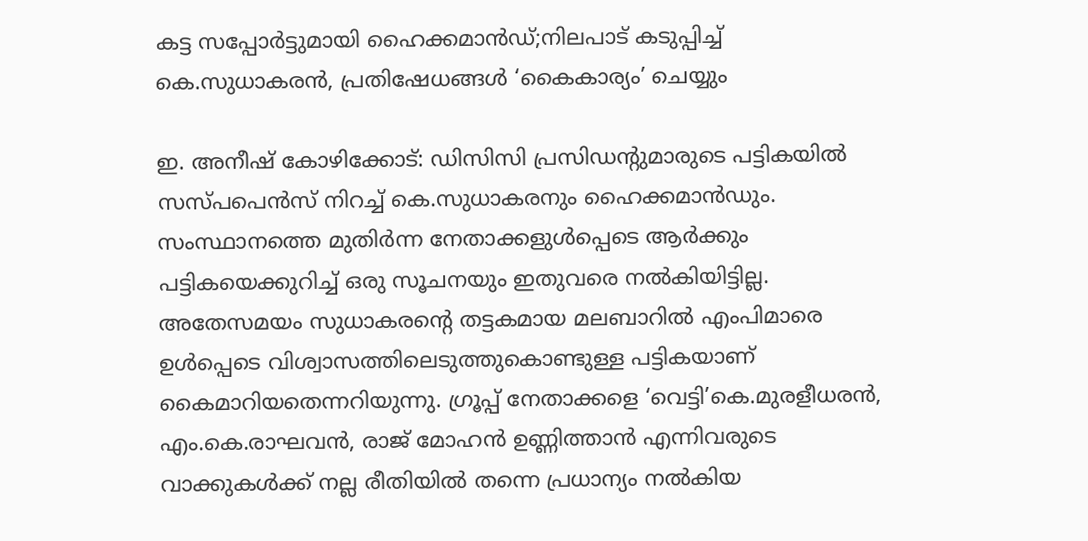കട്ട സപ്പോര്‍ട്ടുമായി ഹൈക്കമാന്‍ഡ്;നിലപാട് കടുപ്പിച്ച് കെ.സുധാകരന്‍, പ്രതിഷേധങ്ങള്‍ ‘കൈകാര്യം’ ചെയ്യും

ഇ. അനീഷ് കോഴിക്കോട്: ഡിസിസി പ്രസിഡന്‍റുമാരുടെ പട്ടികയില്‍ സസ്പപെന്‍സ് നിറച്ച് കെ.സുധാകരനും ഹൈക്കമാന്‍ഡും. സംസ്ഥാനത്തെ മുതിര്‍ന്ന നേതാക്കളുള്‍പ്പെടെ ആര്‍ക്കും പട്ടികയെക്കുറിച്ച് ഒരു സൂചനയും ഇതുവരെ നല്‍കിയിട്ടില്ല. അതേസമയം സുധാകരന്‍റെ തട്ടകമായ മലബാറില്‍ എംപിമാരെ ഉള്‍പ്പെടെ വിശ്വാസത്തിലെടുത്തുകൊണ്ടുള്ള പട്ടികയാണ് കൈമാറിയതെന്നറിയുന്നു. ഗ്രൂപ്പ് നേതാക്കളെ ‘വെട്ടി’കെ.മുരളീധരന്‍, എം.കെ.രാഘവന്‍, രാജ് മോഹന്‍ ഉണ്ണിത്താന്‍ എന്നിവരുടെ വാക്കുകള്‍ക്ക് നല്ല രീതിയില്‍ തന്നെ പ്രധാന്യം നല്‍കിയ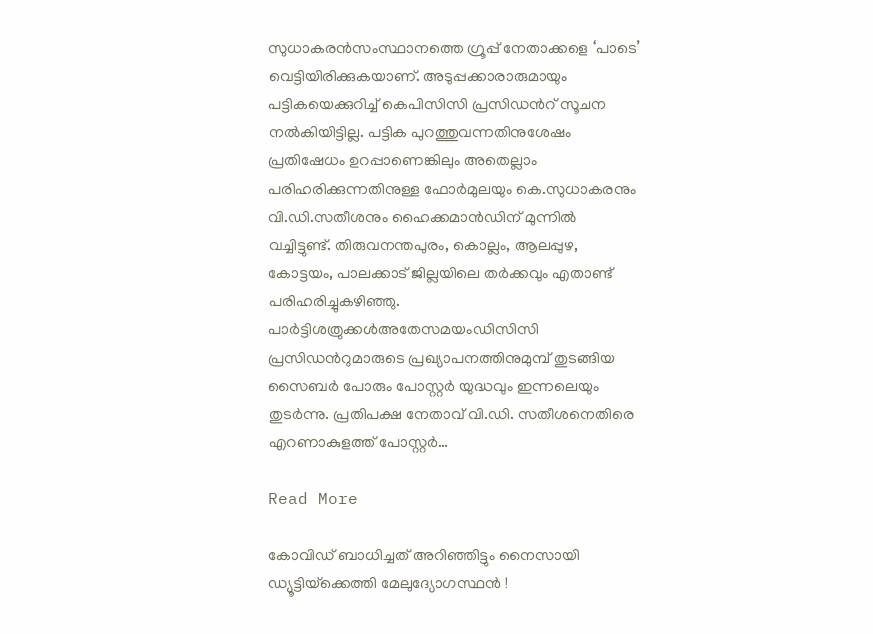സുധാകരന്‍സംസ്ഥാനത്തെ ഗ്രൂപ്പ് നേതാക്കളെ ‘പാടെ’ വെട്ടിയിരിക്കുകയാണ്. അടുപ്പക്കാരാരുമായും പട്ടികയെക്കുറിച്ച് കെപിസിസി പ്രസിഡന്‍റ് സൂചന നല്‍കിയിട്ടില്ല. പട്ടിക പുറത്തുവന്നതിനുശേഷം പ്രതിഷേധം ഉറപ്പാണെങ്കിലും അതെല്ലാം പരിഹരിക്കുന്നതിനുള്ള ഫോര്‍മുലയും കെ.സുധാകരനും വി.ഡി.സതീശനും ഹൈക്കമാന്‍ഡിന് മുന്നില്‍ വച്ചിട്ടുണ്ട്. തിരുവനന്തപുരം, കൊല്ലം, ആലപ്പുഴ, കോട്ടയം, പാലക്കാട് ജില്ലയിലെ തര്‍ക്കവും എതാണ്ട് പരിഹരിച്ചുകഴിഞ്ഞു. പാർട്ടിശത്രുക്കൾഅതേസമയംഡിസിസി പ്രസിഡന്‍റുമാരുടെ പ്രഖ്യാപനത്തിനുമുമ്പ് തുടങ്ങിയ സൈബര്‍ പോരും പോസ്റ്റര്‍ യുദ്ധവും ഇന്നലെയും തുടര്‍ന്നു. പ്രതിപക്ഷ നേതാവ് വി.ഡി. സതീശനെതിരെ എറണാകുളത്ത് പോസ്റ്റര്‍…

Read More

കോവിഡ് ബാധിച്ചത് അറിഞ്ഞിട്ടും നൈസായി ഡ്യൂട്ടിയ്‌ക്കെത്തി മേലുദ്യോഗസ്ഥന്‍ !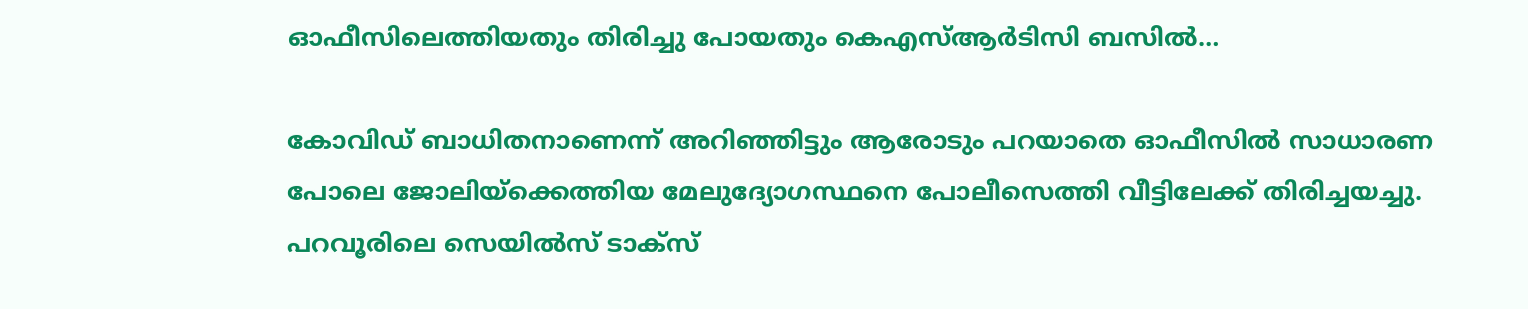ഓഫീസിലെത്തിയതും തിരിച്ചു പോയതും കെഎസ്ആര്‍ടിസി ബസില്‍…

കോവിഡ് ബാധിതനാണെന്ന് അറിഞ്ഞിട്ടും ആരോടും പറയാതെ ഓഫീസില്‍ സാധാരണ പോലെ ജോലിയ്‌ക്കെത്തിയ മേലുദ്യോഗസ്ഥനെ പോലീസെത്തി വീട്ടിലേക്ക് തിരിച്ചയച്ചു. പറവൂരിലെ സെയില്‍സ് ടാക്സ്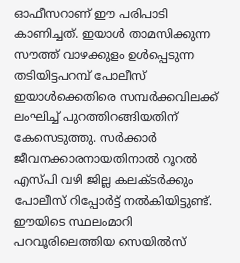ഓഫീസറാണ് ഈ പരിപാടി കാണിച്ചത്. ഇയാള്‍ താമസിക്കുന്ന സൗത്ത് വാഴക്കുളം ഉള്‍പ്പെടുന്ന തടിയിട്ടപറമ്പ് പോലീസ് ഇയാള്‍ക്കെതിരെ സമ്പര്‍ക്കവിലക്ക് ലംഘിച്ച് പുറത്തിറങ്ങിയതിന് കേസെടുത്തു. സര്‍ക്കാര്‍ ജീവനക്കാരനായതിനാല്‍ റൂറല്‍ എസ്പി വഴി ജില്ല കലക്ടര്‍ക്കും പോലീസ് റിപ്പോര്‍ട്ട് നല്‍കിയിട്ടുണ്ട്. ഈയിടെ സ്ഥലംമാറി പറവൂരിലെത്തിയ സെയില്‍സ്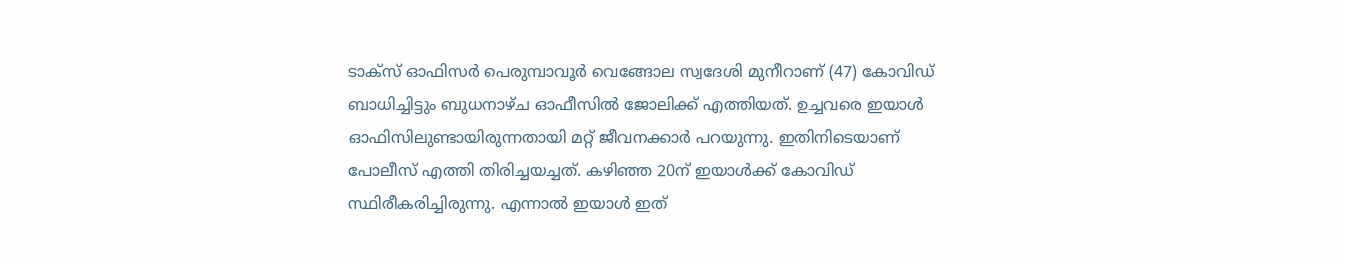ടാക്സ് ഓഫിസര്‍ പെരുമ്പാവൂര്‍ വെങ്ങോല സ്വദേശി മുനീറാണ് (47) കോവിഡ് ബാധിച്ചിട്ടും ബുധനാഴ്ച ഓഫീസില്‍ ജോലിക്ക് എത്തിയത്. ഉച്ചവരെ ഇയാള്‍ ഓഫിസിലുണ്ടായിരുന്നതായി മറ്റ് ജീവനക്കാര്‍ പറയുന്നു. ഇതിനിടെയാണ് പോലീസ് എത്തി തിരിച്ചയച്ചത്. കഴിഞ്ഞ 20ന് ഇയാള്‍ക്ക് കോവിഡ് സ്ഥിരീകരിച്ചിരുന്നു. എന്നാല്‍ ഇയാള്‍ ഇത്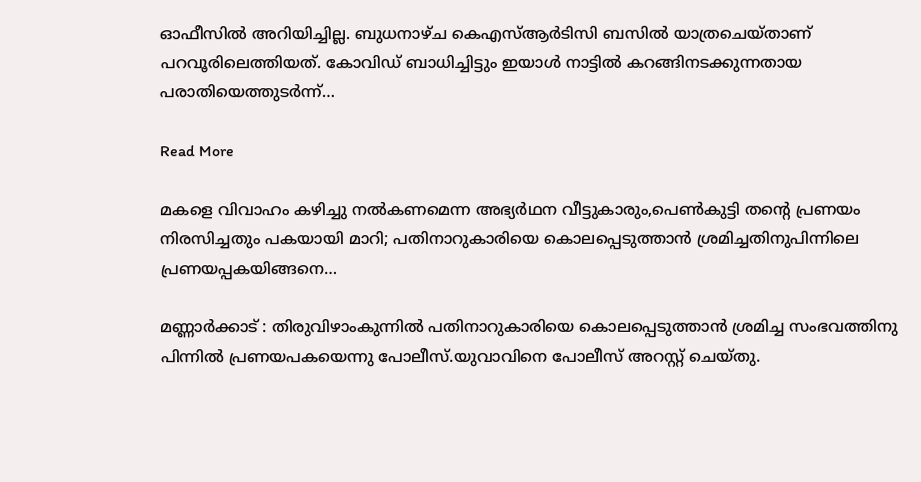ഓഫീസില്‍ അറിയിച്ചില്ല. ബുധനാഴ്ച കെഎസ്ആര്‍ടിസി ബസില്‍ യാത്രചെയ്താണ് പറവൂരിലെത്തിയത്. കോവിഡ് ബാധിച്ചിട്ടും ഇയാള്‍ നാട്ടില്‍ കറങ്ങിനടക്കുന്നതായ പരാതിയെത്തുടര്‍ന്ന്…

Read More

മകളെ വിവാഹം കഴിച്ചു നൽകണമെന്ന അഭ്യർഥന വീട്ടുകാരും,പെൺകുട്ടി തന്‍റെ പ്രണയം നിരസിച്ചതും പകയായി മാറി; പതിനാറുകാരിയെ കൊലപ്പെടുത്താൻ ശ്രമിച്ചതിനുപിന്നിലെ പ്രണ‍യപ്പകയിങ്ങനെ…

മണ്ണാർക്കാട് : തിരുവിഴാംകുന്നിൽ പതിനാറുകാരിയെ കൊലപ്പെടുത്താൻ ശ്രമിച്ച സംഭവത്തിനു പിന്നിൽ പ്രണയപകയെന്നു പോലീസ്.യുവാവിനെ പോലീസ് അറസ്റ്റ് ചെയ്തു.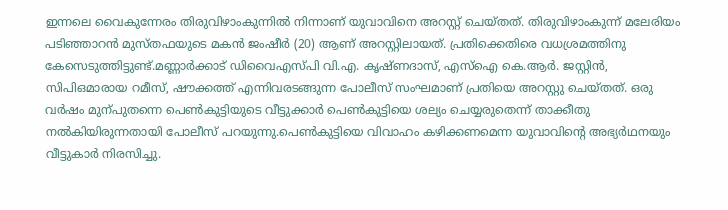ഇന്നലെ വൈകുന്നേരം തിരുവിഴാംകുന്നിൽ നിന്നാണ് യുവാവിനെ അറസ്റ്റ് ചെയ്തത്. തിരുവിഴാംകുന്ന് മലേരിയം പടിഞ്ഞാറൻ മുസ്തഫയുടെ മകൻ ജംഷീർ (20) ആണ് അറസ്റ്റിലായത്. പ്രതിക്കെതിരെ വധശ്രമത്തിനു കേസെടുത്തിട്ടുണ്ട്.മണ്ണാർക്കാട് ഡിവൈഎസ്പി വി.എ. കൃഷ്ണദാസ്, എസ്ഐ കെ.ആർ. ജസ്റ്റിൻ, സിപിഒമാരായ റമീസ്, ഷൗക്കത്ത് എന്നിവരടങ്ങുന്ന പോലീസ് സംഘമാണ് പ്രതിയെ അറസ്റ്റു ചെയ്തത്. ഒരു വർഷം മുന്പുതന്നെ പെണ്‍കുട്ടിയുടെ വീട്ടുക്കാർ പെണ്‍കുട്ടിയെ ശല്യം ചെയ്യരുതെന്ന് താക്കീതു നൽകിയിരുന്നതായി പോലീസ് പറയുന്നു.പെണ്‍കുട്ടിയെ വിവാഹം കഴിക്കണമെന്ന യുവാവിന്‍റെ അഭ്യർഥനയും വീട്ടുകാർ നിരസിച്ചു.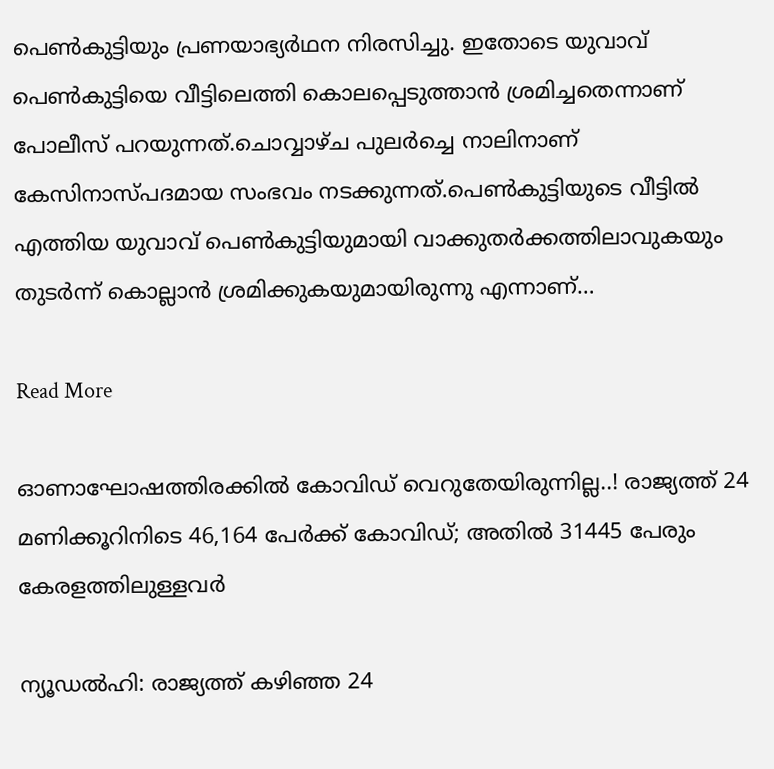പെണ്‍കുട്ടിയും പ്രണയാഭ്യർഥന നിരസിച്ചു. ഇതോടെ യുവാവ് പെണ്‍കുട്ടിയെ വീട്ടിലെത്തി കൊലപ്പെടുത്താൻ ശ്രമിച്ചതെന്നാണ് പോലീസ് പറയുന്നത്.ചൊവ്വാഴ്ച പുലർച്ചെ നാലിനാണ് കേസിനാസ്പദമായ സംഭവം നടക്കുന്നത്.പെണ്‍കുട്ടിയുടെ വീട്ടിൽ എത്തിയ യുവാവ് പെണ്‍കുട്ടിയുമായി വാക്കുതർക്കത്തിലാവുകയും തുടർന്ന് കൊല്ലാൻ ശ്രമിക്കുകയുമായിരുന്നു എന്നാണ്…

Read More

ഓണാഘോഷത്തിരക്കിൽ കോവിഡ് വെറുതേയിരുന്നില്ല..! രാജ്യത്ത് 24 മണിക്കൂറിനിടെ 46,164 പേർക്ക് കോവിഡ്; അതിൽ 31445 പേരും കേരളത്തിലുള്ളവർ

ന്യൂഡൽഹി: രാജ്യത്ത് കഴിഞ്ഞ 24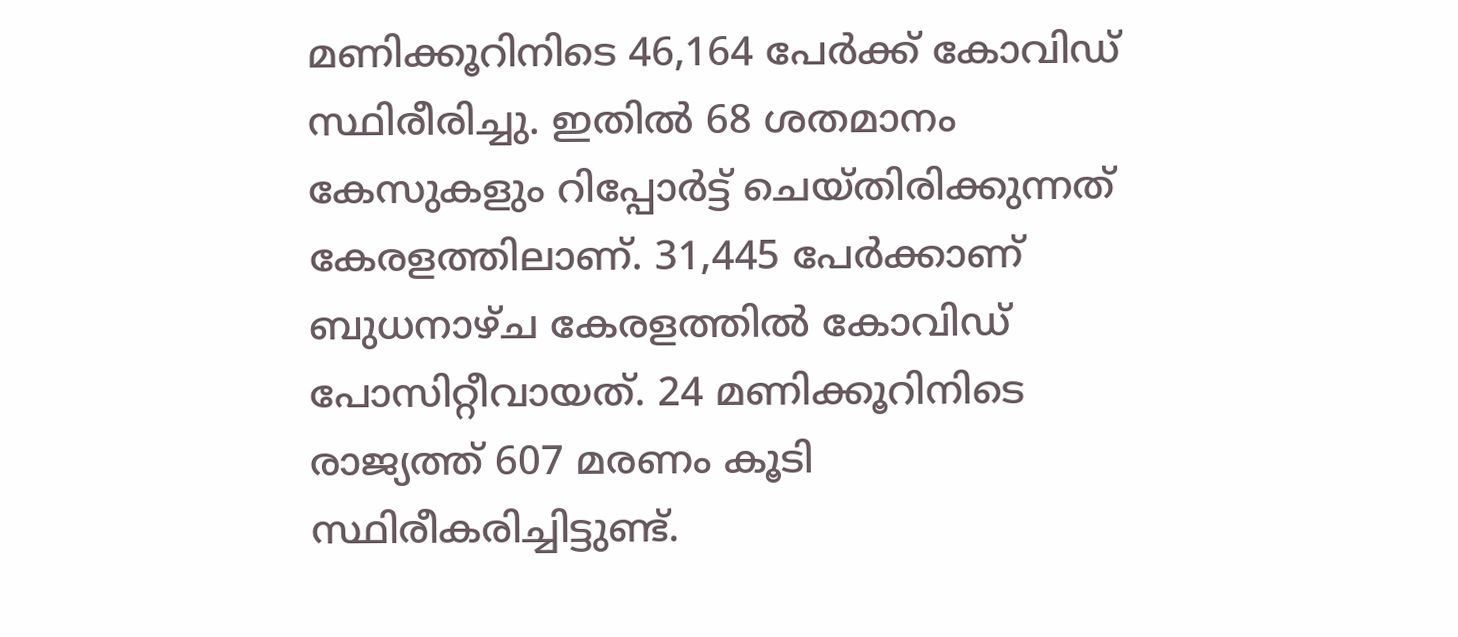മണിക്കൂറിനിടെ 46,164 പേർക്ക് കോവിഡ് സ്ഥിരീരിച്ചു. ഇതിൽ 68 ശതമാനം കേസുകളും റിപ്പോർട്ട് ചെയ്തിരിക്കുന്നത് കേരളത്തിലാണ്. 31,445 പേർക്കാണ് ബുധനാഴ്ച കേരളത്തിൽ കോവിഡ് പോസിറ്റീവായത്. 24 മണിക്കൂറിനിടെ രാജ്യത്ത് 607 മരണം കൂടി സ്ഥിരീകരിച്ചിട്ടുണ്ട്.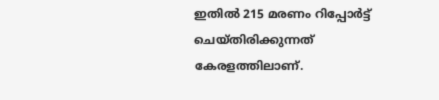ഇതിൽ 215 മരണം റിപ്പോർട്ട് ചെയ്തിരിക്കുന്നത് കേരളത്തിലാണ്.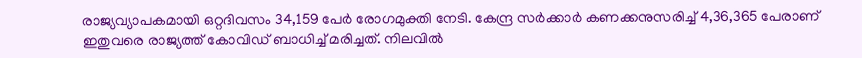രാജ്യവ്യാപകമായി ഒറ്റദിവസം 34,159 പേർ രോഗമുക്തി നേടി. കേന്ദ്ര സർക്കാർ കണക്കനുസരിച്ച് 4,36,365 പേരാണ് ഇതുവരെ രാജ്യത്ത് കോവിഡ് ബാധിച്ച് മരിച്ചത്. നിലവിൽ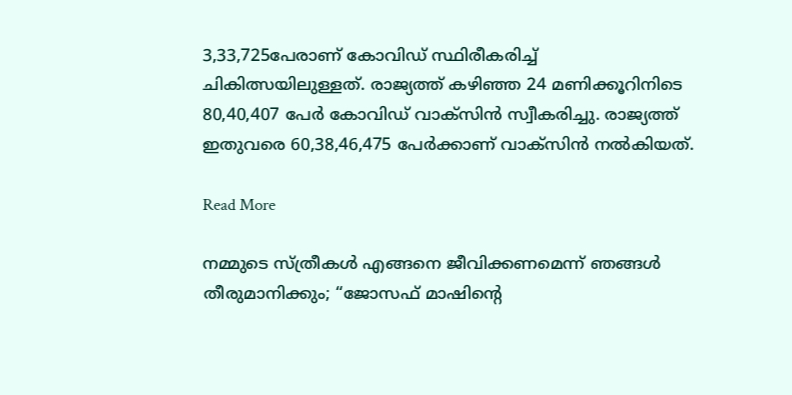3,33,725പേരാണ് കോവിഡ് സ്ഥിരീകരിച്ച് ചികിത്സയിലുള്ളത്. രാജ്യത്ത് കഴിഞ്ഞ 24 മണിക്കൂറിനിടെ 80,40,407 പേർ കോവിഡ് വാക്സിന്‍ സ്വീകരിച്ചു. രാജ്യത്ത് ഇതുവരെ 60,38,46,475 പേർക്കാണ് വാക്സിൻ നൽകിയത്.

Read More

നമ്മുടെ സ്ത്രീകള്‍ എങ്ങനെ ജീവിക്കണമെന്ന് ഞങ്ങള്‍ തീരുമാനിക്കും; “ജോസഫ് മാഷിന്‍റെ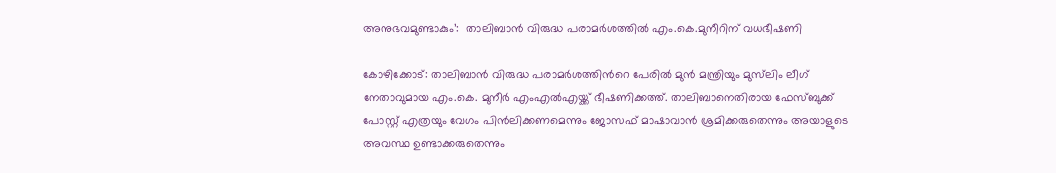അനുഭവമുണ്ടാകും’:  താലിബാൻ വിരുദ്ധ പരാമര്‍ശത്തിൽ എം.കെ.മുനീറിന് വധഭീഷണി

കോഴിക്കോട്: താലിബാൻ വിരുദ്ധ പരാമർശത്തിന്‍റെ പേരില്‍ മുന്‍ മന്ത്രിയും മുസ്‌ലിം ലീഗ് നേതാവുമായ എം.കെ. മുനീര്‍ എംഎല്‍എയ്ക്ക് ഭീഷണിക്കത്ത്. താലിബാനെതിരായ ഫേസ്ബുക്ക് പോസ്റ്റ് എത്രയും വേഗം പിന്‍ലിക്കണമെന്നും ജോസഫ് മാഷാവാന്‍ ശ്രമിക്കരുതെന്നും അയാളുടെ അവസ്ഥ ഉണ്ടാക്കരുതെന്നും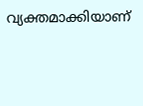വ്യക്തമാക്കിയാണ്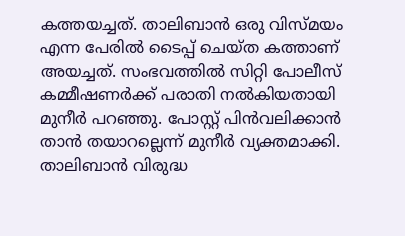കത്തയച്ചത്. താലിബാന്‍ ഒരു വിസ്മയം എന്ന പേരില്‍ ടൈപ്പ് ചെയ്ത കത്താണ് അയച്ചത്. സംഭവത്തില്‍ സിറ്റി പോലീസ് കമ്മീഷണര്‍ക്ക് പരാതി നല്‍കിയതായി മുനീർ പറഞ്ഞു. പോസ്റ്റ് പിന്‍വലിക്കാന്‍ താന്‍ തയാറല്ലെന്ന് മുനീര്‍ വ്യക്തമാക്കി. താലിബാന്‍ വിരുദ്ധ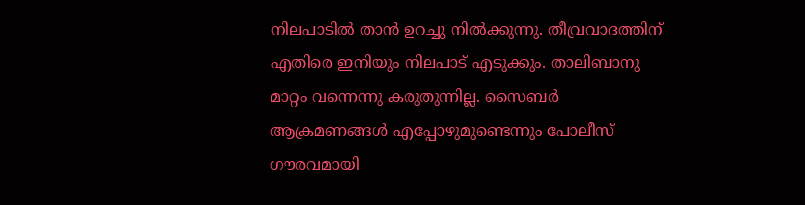നിലപാടില്‍ താന്‍ ഉറച്ചു നില്‍ക്കുന്നു. തീവ്രവാദത്തിന് എതിരെ ഇനിയും നിലപാട് എടുക്കും. താലിബാനു മാറ്റം വന്നെന്നു കരുതുന്നില്ല. സൈബര്‍ ആക്രമണങ്ങള്‍ എപ്പോഴുമുണ്ടെന്നും പോലീസ് ഗൗരവമായി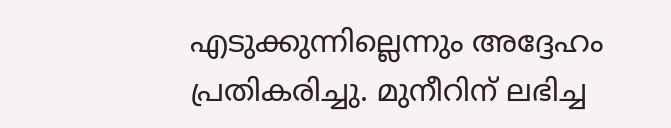എടുക്കുന്നില്ലെന്നും അദ്ദേഹം പ്രതികരിച്ചു. മുനീറിന് ലഭിച്ച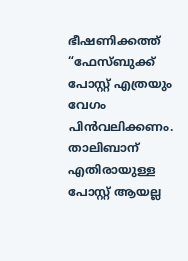ഭീഷണിക്കത്ത് “ഫേസ്ബുക്ക് പോസ്റ്റ് എത്രയും വേഗം പിന്‍വലിക്കണം. താലിബാന് എതിരായുള്ള പോസ്റ്റ് ആയല്ല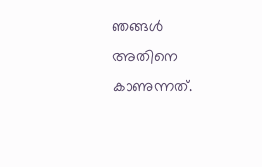ഞങ്ങള്‍ അതിനെ കാണുന്നത്.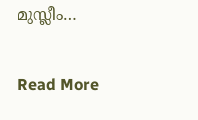മുസ്ലീം…

Read More